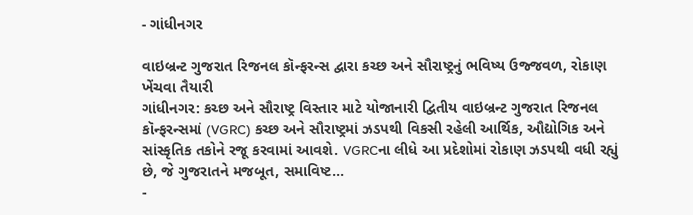- ગાંધીનગર

વાઇબ્રન્ટ ગુજરાત રિજનલ કૉન્ફરન્સ દ્વારા કચ્છ અને સૌરાષ્ટ્રનું ભવિષ્ય ઉજ્જવળ, રોકાણ ખેંચવા તૈયારી
ગાંધીનગર: કચ્છ અને સૌરાષ્ટ્ર વિસ્તાર માટે યોજાનારી દ્વિતીય વાઇબ્રન્ટ ગુજરાત રિજનલ કૉન્ફરન્સમાં (VGRC) કચ્છ અને સૌરાષ્ટ્રમાં ઝડપથી વિકસી રહેલી આર્થિક, ઔદ્યોગિક અને સાંસ્કૃતિક તકોને રજૂ કરવામાં આવશે. VGRCના લીધે આ પ્રદેશોમાં રોકાણ ઝડપથી વધી રહ્યું છે, જે ગુજરાતને મજબૂત, સમાવિષ્ટ…
-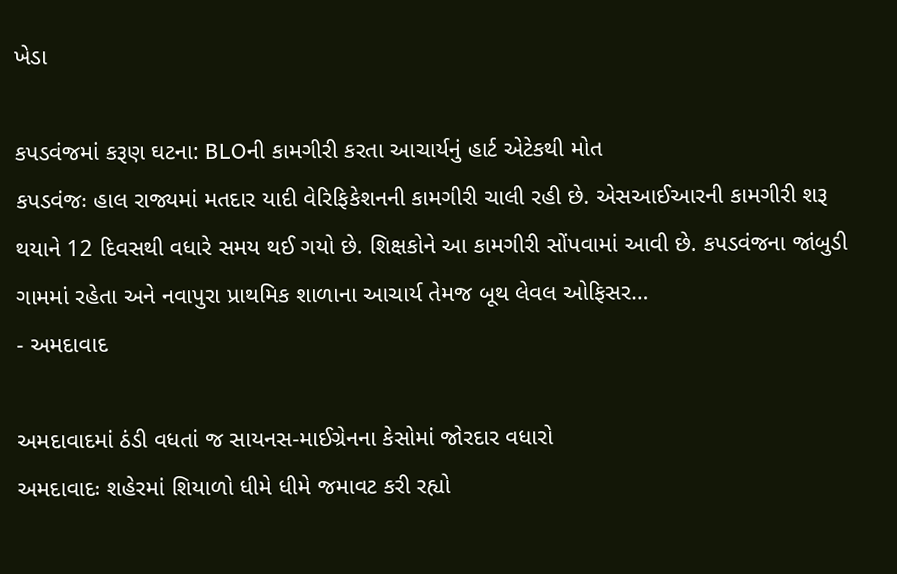ખેડા

કપડવંજમાં કરૂણ ઘટના: BLOની કામગીરી કરતા આચાર્યનું હાર્ટ એટેકથી મોત
કપડવંજઃ હાલ રાજ્યમાં મતદાર યાદી વેરિફિકેશનની કામગીરી ચાલી રહી છે. એસઆઈઆરની કામગીરી શરૂ થયાને 12 દિવસથી વધારે સમય થઈ ગયો છે. શિક્ષકોને આ કામગીરી સોંપવામાં આવી છે. કપડવંજના જાંબુડી ગામમાં રહેતા અને નવાપુરા પ્રાથમિક શાળાના આચાર્ય તેમજ બૂથ લેવલ ઓફિસર…
- અમદાવાદ

અમદાવાદમાં ઠંડી વધતાં જ સાયનસ-માઈગ્રેનના કેસોમાં જોરદાર વધારો
અમદાવાદઃ શહેરમાં શિયાળો ધીમે ધીમે જમાવટ કરી રહ્યો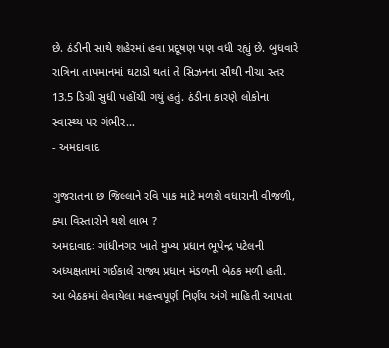છે. ઠંડીની સાથે શહેરમાં હવા પ્રદૂષણ પણ વધી રહ્યું છે. બુધવારે રાત્રિના તાપમાનમાં ઘટાડો થતાં તે સિઝનના સૌથી નીચા સ્તર 13.5 ડિગ્રી સુધી પહોંચી ગયું હતું. ઠંડીના કારણે લોકોના સ્વાસ્થ્ય પર ગંભીર…
- અમદાવાદ

ગુજરાતના છ જિલ્લાને રવિ પાક માટે મળશે વધારાની વીજળી, ક્યા વિસ્તારોને થશે લાભ ?
અમદાવાદઃ ગાંધીનગર ખાતે મુખ્ય પ્રધાન ભૂપેન્દ્ર પટેલની અધ્યક્ષતામાં ગઈકાલે રાજ્ય પ્રધાન મંડળની બેઠક મળી હતી. આ બેઠકમાં લેવાયેલા મહત્ત્વપૂર્ણ નિર્ણય અંગે માહિતી આપતા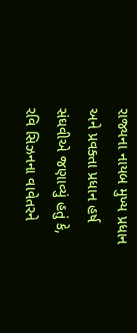રાજ્યના નાયબ મુખ્ય પ્રધાન અને પ્રવક્તા પ્રધાન હર્ષ સંઘવીએ જણાવ્યું હતું કે, રવિ સિઝનના વાવેતરને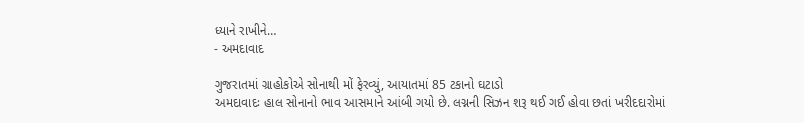ધ્યાને રાખીને…
- અમદાવાદ

ગુજરાતમાં ગ્રાહોકોએ સોનાથી મોં ફેરવ્યું, આયાતમાં 85 ટકાનો ઘટાડો
અમદાવાદઃ હાલ સોનાનો ભાવ આસમાને આંબી ગયો છે. લગ્નની સિઝન શરૂ થઈ ગઈ હોવા છતાં ખરીદદારોમાં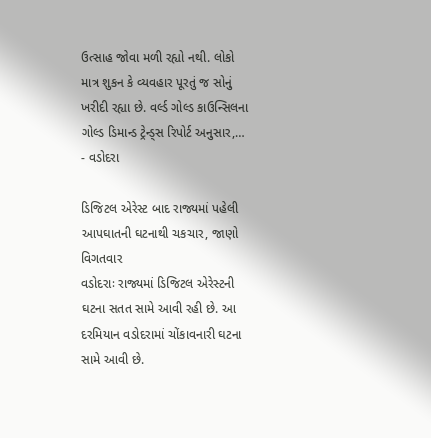ઉત્સાહ જોવા મળી રહ્યો નથી. લોકો માત્ર શુકન કે વ્યવહાર પૂરતું જ સોનું ખરીદી રહ્યા છે. વર્લ્ડ ગોલ્ડ કાઉન્સિલના ગોલ્ડ ડિમાન્ડ ટ્રેન્ડ્સ રિપોર્ટ અનુસાર,…
- વડોદરા

ડિજિટલ એરેસ્ટ બાદ રાજ્યમાં પહેલી આપઘાતની ઘટનાથી ચકચાર, જાણો વિગતવાર
વડોદરાઃ રાજ્યમાં ડિજિટલ એરેસ્ટની ઘટના સતત સામે આવી રહી છે. આ દરમિયાન વડોદરામાં ચોંકાવનારી ઘટના સામે આવી છે.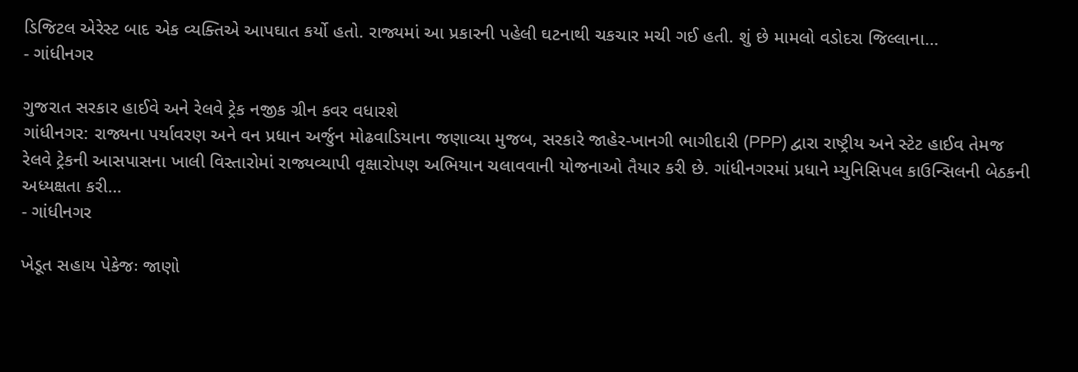ડિજિટલ એરેસ્ટ બાદ એક વ્યક્તિએ આપઘાત કર્યો હતો. રાજ્યમાં આ પ્રકારની પહેલી ઘટનાથી ચકચાર મચી ગઈ હતી. શું છે મામલો વડોદરા જિલ્લાના…
- ગાંધીનગર

ગુજરાત સરકાર હાઈવે અને રેલવે ટ્રેક નજીક ગ્રીન કવર વધારશે
ગાંધીનગર: રાજ્યના પર્યાવરણ અને વન પ્રધાન અર્જુન મોઢવાડિયાના જણાવ્યા મુજબ, સરકારે જાહેર-ખાનગી ભાગીદારી (PPP) દ્વારા રાષ્ટ્રીય અને સ્ટેટ હાઈવ તેમજ રેલવે ટ્રેકની આસપાસના ખાલી વિસ્તારોમાં રાજ્યવ્યાપી વૃક્ષારોપણ અભિયાન ચલાવવાની યોજનાઓ તૈયાર કરી છે. ગાંધીનગરમાં પ્રધાને મ્યુનિસિપલ કાઉન્સિલની બેઠકની અધ્યક્ષતા કરી…
- ગાંધીનગર

ખેડૂત સહાય પેકેજઃ જાણો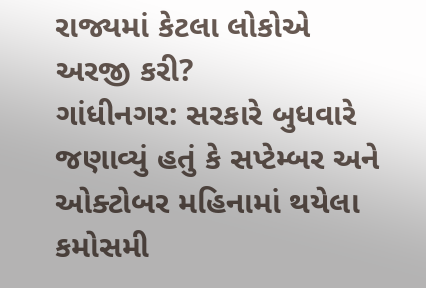રાજ્યમાં કેટલા લોકોએ અરજી કરી?
ગાંધીનગર: સરકારે બુધવારે જણાવ્યું હતું કે સપ્ટેમ્બર અને ઓક્ટોબર મહિનામાં થયેલા કમોસમી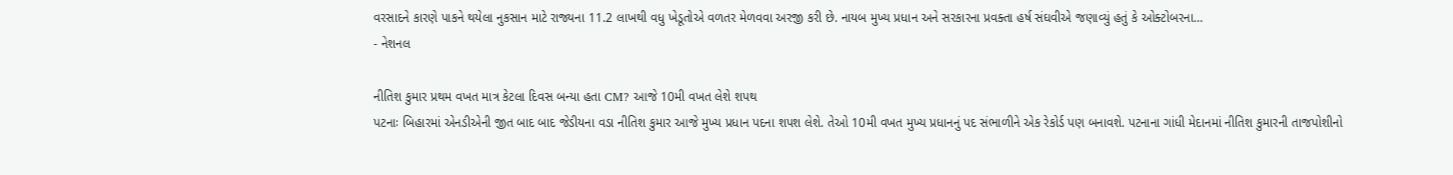વરસાદને કારણે પાકને થયેલા નુકસાન માટે રાજ્યના 11.2 લાખથી વધુ ખેડૂતોએ વળતર મેળવવા અરજી કરી છે. નાયબ મુખ્ય પ્રધાન અને સરકારના પ્રવક્તા હર્ષ સંઘવીએ જણાવ્યું હતું કે ઓક્ટોબરના…
- નેશનલ

નીતિશ કુમાર પ્રથમ વખત માત્ર કેટલા દિવસ બન્યા હતા CM? આજે 10મી વખત લેશે શપથ
પટનાઃ બિહારમાં એનડીએની જીત બાદ બાદ જેડીયના વડા નીતિશ કુમાર આજે મુખ્ય પ્રધાન પદના શપશ લેશે. તેઓ 10મી વખત મુખ્ય પ્રધાનનું પદ સંભાળીને એક રેકોર્ડ પણ બનાવશે. પટનાના ગાંધી મેદાનમાં નીતિશ કુમારની તાજપોશીનો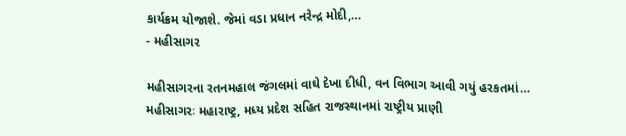કાર્યક્રમ યોજાશે. જેમાં વડા પ્રધાન નરેન્દ્ર મોદી,…
- મહીસાગર

મહીસાગરના રતનમહાલ જંગલમાં વાઘે દેખા દીધી, વન વિભાગ આવી ગયું હરકતમાં…
મહીસાગરઃ મહારાષ્ટ્ર, મધ્ય પ્રદેશ સહિત રાજસ્થાનમાં રાષ્ટ્રીય પ્રાણી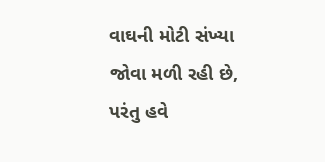વાઘની મોટી સંખ્યા જોવા મળી રહી છે, પરંતુ હવે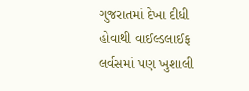ગુજરાતમાં દેખા દીધી હોવાથી વાઈલ્ડલાઈફ લર્વસમાં પણ ખુશાલી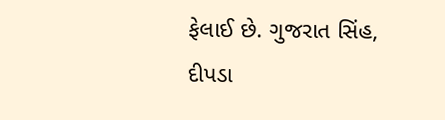ફેલાઈ છે. ગુજરાત સિંહ, દીપડા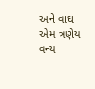અને વાઘ એમ ત્રણેય વન્ય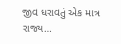જીવ ધરાવતું એક માત્ર રાજ્ય…